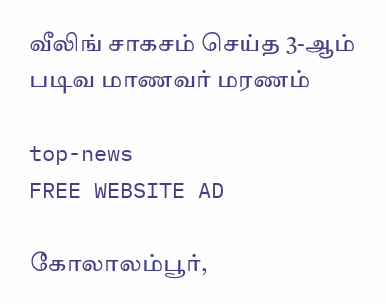வீலிங் சாகசம் செய்த 3-ஆம் படிவ மாணவர் மரணம்

top-news
FREE WEBSITE AD

கோலாலம்பூர்,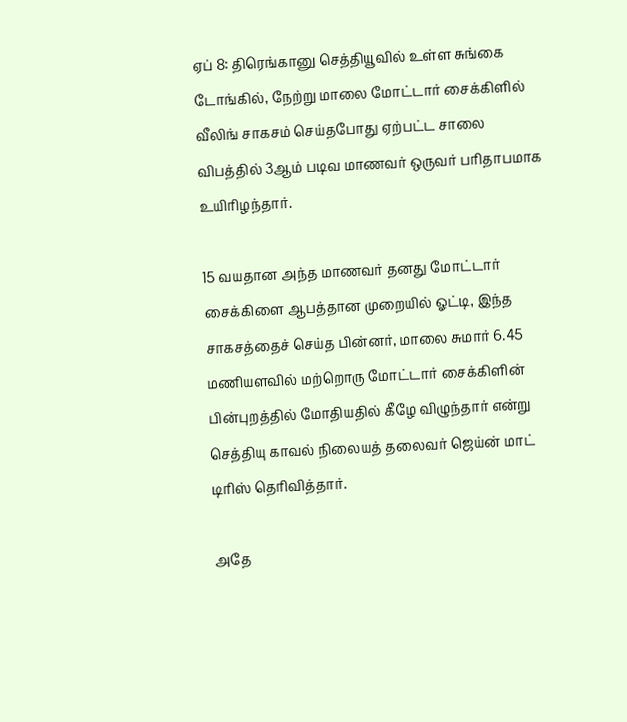ஏப் 8: திரெங்கானு செத்தியூவில் உள்ள சுங்கை டோங்கில், நேற்று மாலை மோட்டார் சைக்கிளில் வீலிங் சாகசம் செய்தபோது ஏற்பட்ட சாலை விபத்தில் 3ஆம் படிவ மாணவர் ஒருவர் பரிதாபமாக உயிரிழந்தார்.

15 வயதான அந்த மாணவர் தனது மோட்டார் சைக்கிளை ஆபத்தான முறையில் ஓட்டி, இந்த சாகசத்தைச் செய்த பின்னர், மாலை சுமார் 6.45 மணியளவில் மற்றொரு மோட்டார் சைக்கிளின் பின்புறத்தில் மோதியதில் கீழே விழுந்தார் என்று செத்தியு காவல் நிலையத் தலைவர் ஜெய்ன் மாட் டிரிஸ் தெரிவித்தார்.

அதே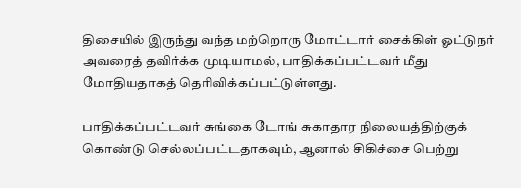திசையில் இருந்து வந்த மற்றொரு மோட்டார் சைக்கிள் ஓட்டுநர் அவரைத் தவிர்க்க முடியாமல், பாதிக்கப்பட்டவர் மீது மோதியதாகத் தெரிவிக்கப்பட்டுள்ளது.

பாதிக்கப்பட்டவர் சுங்கை டோங் சுகாதார நிலையத்திற்குக் கொண்டு செல்லப்பட்டதாகவும், ஆனால் சிகிச்சை பெற்று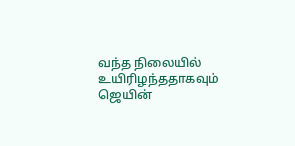வந்த நிலையில் உயிரிழந்ததாகவும் ஜெயின்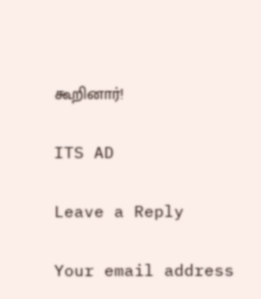கூறினார்!

ITS AD

Leave a Reply

Your email address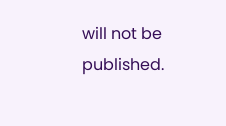will not be published.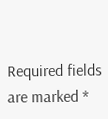Required fields are marked *